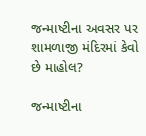જન્માષ્ટીના અવસર પર શામળાજી મંદિરમાં કેવો છે માહોલ?

જન્માષ્ટીના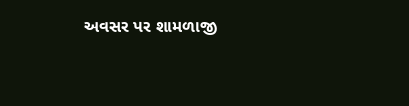અવસર પર શામળાજી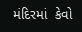મંદિરમાં  કેવો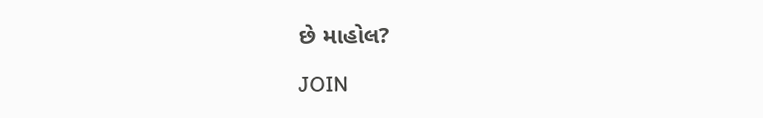છે માહોલ?

JOIN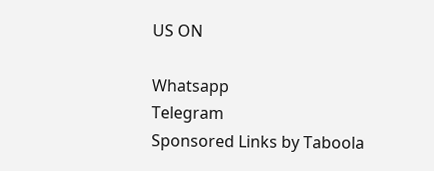US ON

Whatsapp
Telegram
Sponsored Links by Taboola